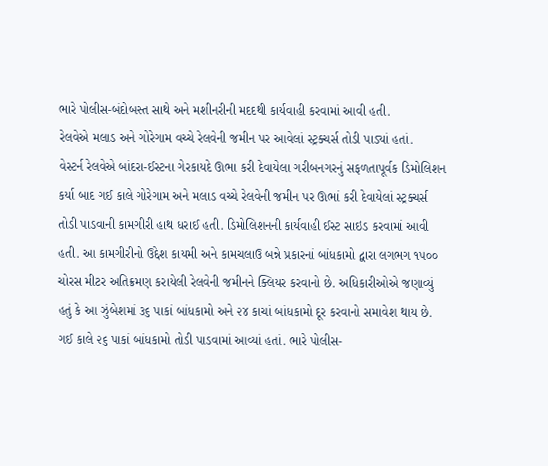ભારે પોલીસ-બંદોબસ્ત સાથે અને મશીનરીની મદદથી કાર્યવાહી કરવામાં આવી હતી.
રેલવેએ મલાડ અને ગોરેગામ વચ્ચે રેલવેની જમીન પર આવેલાં સ્ટ્રક્ચર્સ તોડી પાડ્યાં હતાં.
વેસ્ટર્ન રેલવેએ બાંદરા-ઈસ્ટના ગેરકાયદે ઊભા કરી દેવાયેલા ગરીબનગરનું સફળતાપૂર્વક ડિમોલિશન કર્યા બાદ ગઈ કાલે ગોરેગામ અને મલાડ વચ્ચે રેલવેની જમીન પર ઊભાં કરી દેવાયેલાં સ્ટ્રક્ચર્સ તોડી પાડવાની કામગીરી હાથ ધરાઈ હતી. ડિમોલિશનની કાર્યવાહી ઈસ્ટ સાઇડ કરવામાં આવી હતી. આ કામગીરીનો ઉદ્દેશ કાયમી અને કામચલાઉ બન્ને પ્રકારનાં બાંધકામો દ્વારા લગભગ ૧૫૦૦ ચોરસ મીટર અતિક્રમણ કરાયેલી રેલવેની જમીનને ક્લિયર કરવાનો છે. અધિકારીઓએ જણાવ્યું હતું કે આ ઝુંબેશમાં ૩૬ પાકાં બાંધકામો અને ૨૪ કાચાં બાંધકામો દૂર કરવાનો સમાવેશ થાય છે. ગઈ કાલે ૨૬ પાકાં બાંધકામો તોડી પાડવામાં આવ્યાં હતાં. ભારે પોલીસ-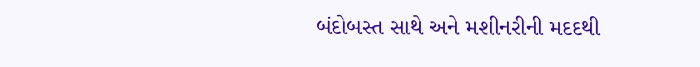બંદોબસ્ત સાથે અને મશીનરીની મદદથી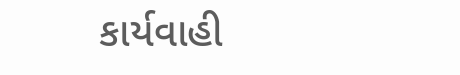કાર્યવાહી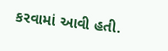કરવામાં આવી હતી.